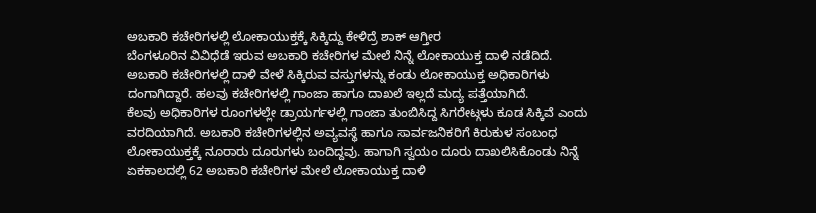ಅಬಕಾರಿ ಕಚೇರಿಗಳಲ್ಲಿ ಲೋಕಾಯುಕ್ತಕ್ಕೆ ಸಿಕ್ಕಿದ್ದು ಕೇಳಿದ್ರೆ ಶಾಕ್ ಆಗ್ತೀರ
ಬೆಂಗಳೂರಿನ ವಿವಿಧೆಡೆ ಇರುವ ಅಬಕಾರಿ ಕಚೇರಿಗಳ ಮೇಲೆ ನಿನ್ನೆ ಲೋಕಾಯುಕ್ತ ದಾಳಿ ನಡೆದಿದೆ. ಅಬಕಾರಿ ಕಚೇರಿಗಳಲ್ಲಿ ದಾಳಿ ವೇಳೆ ಸಿಕ್ಕಿರುವ ವಸ್ತುಗಳನ್ನು ಕಂಡು ಲೋಕಾಯುಕ್ತ ಅಧಿಕಾರಿಗಳು ದಂಗಾಗಿದ್ದಾರೆ. ಹಲವು ಕಚೇರಿಗಳಲ್ಲಿ ಗಾಂಜಾ ಹಾಗೂ ದಾಖಲೆ ಇಲ್ಲದೆ ಮದ್ಯ ಪತ್ತೆಯಾಗಿದೆ.
ಕೆಲವು ಅಧಿಕಾರಿಗಳ ರೂಂಗಳಲ್ಲೇ ಡ್ರಾಯರ್ಗಳಲ್ಲಿ ಗಾಂಜಾ ತುಂಬಿಸಿದ್ದ ಸಿಗರೇಟ್ಗಳು ಕೂಡ ಸಿಕ್ಕಿವೆ ಎಂದು ವರದಿಯಾಗಿದೆ. ಅಬಕಾರಿ ಕಚೇರಿಗಳಲ್ಲಿನ ಅವ್ಯವಸ್ಥೆ ಹಾಗೂ ಸಾರ್ವಜನಿಕರಿಗೆ ಕಿರುಕುಳ ಸಂಬಂಧ ಲೋಕಾಯುಕ್ತಕ್ಕೆ ನೂರಾರು ದೂರುಗಳು ಬಂದಿದ್ದವು. ಹಾಗಾಗಿ ಸ್ವಯಂ ದೂರು ದಾಖಲಿಸಿಕೊಂಡು ನಿನ್ನೆ ಏಕಕಾಲದಲ್ಲಿ 62 ಅಬಕಾರಿ ಕಚೇರಿಗಳ ಮೇಲೆ ಲೋಕಾಯುಕ್ತ ದಾಳಿ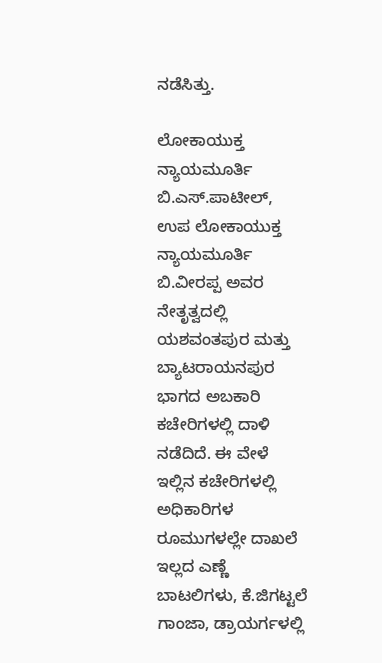ನಡೆಸಿತ್ತು.

ಲೋಕಾಯುಕ್ತ ನ್ಯಾಯಮೂರ್ತಿ ಬಿ.ಎಸ್.ಪಾಟೀಲ್, ಉಪ ಲೋಕಾಯುಕ್ತ ನ್ಯಾಯಮೂರ್ತಿ ಬಿ.ವೀರಪ್ಪ ಅವರ ನೇತೃತ್ವದಲ್ಲಿ ಯಶವಂತಪುರ ಮತ್ತು ಬ್ಯಾಟರಾಯನಪುರ ಭಾಗದ ಅಬಕಾರಿ ಕಚೇರಿಗಳಲ್ಲಿ ದಾಳಿ ನಡೆದಿದೆ. ಈ ವೇಳೆ ಇಲ್ಲಿನ ಕಚೇರಿಗಳಲ್ಲಿ ಅಧಿಕಾರಿಗಳ ರೂಮುಗಳಲ್ಲೇ ದಾಖಲೆ ಇಲ್ಲದ ಎಣ್ಣೆ ಬಾಟಲಿಗಳು, ಕೆ.ಜಿಗಟ್ಟಲೆ ಗಾಂಜಾ, ಡ್ರಾಯರ್ಗಳಲ್ಲಿ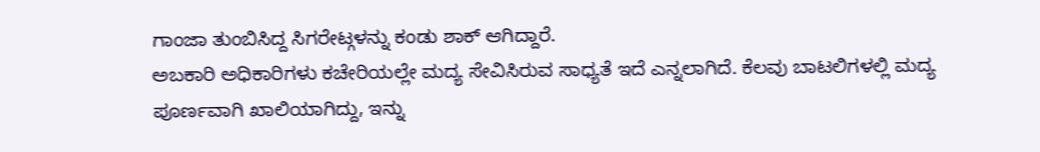ಗಾಂಜಾ ತುಂಬಿಸಿದ್ದ ಸಿಗರೇಟ್ಗಳನ್ನು ಕಂಡು ಶಾಕ್ ಆಗಿದ್ದಾರೆ.
ಅಬಕಾರಿ ಅಧಿಕಾರಿಗಳು ಕಚೇರಿಯಲ್ಲೇ ಮದ್ಯ ಸೇವಿಸಿರುವ ಸಾಧ್ಯತೆ ಇದೆ ಎನ್ನಲಾಗಿದೆ. ಕೆಲವು ಬಾಟಲಿಗಳಲ್ಲಿ ಮದ್ಯ ಪೂರ್ಣವಾಗಿ ಖಾಲಿಯಾಗಿದ್ದು, ಇನ್ನು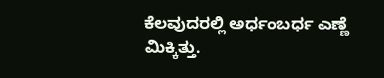ಕೆಲವುದರಲ್ಲಿ ಅರ್ಧಂಬರ್ಧ ಎಣ್ಣೆ ಮಿಕ್ಕಿತ್ತು.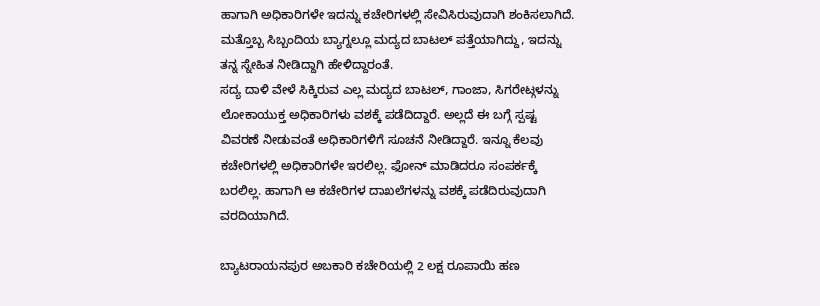ಹಾಗಾಗಿ ಅಧಿಕಾರಿಗಳೇ ಇದನ್ನು ಕಚೇರಿಗಳಲ್ಲಿ ಸೇವಿಸಿರುವುದಾಗಿ ಶಂಕಿಸಲಾಗಿದೆ. ಮತ್ತೊಬ್ಬ ಸಿಬ್ಬಂದಿಯ ಬ್ಯಾಗ್ನಲ್ಲೂ ಮದ್ಯದ ಬಾಟಲ್ ಪತ್ತೆಯಾಗಿದ್ದು, ಇದನ್ನು ತನ್ನ ಸ್ನೇಹಿತ ನೀಡಿದ್ದಾಗಿ ಹೇಳಿದ್ದಾರಂತೆ.
ಸದ್ಯ ದಾಳಿ ವೇಳೆ ಸಿಕ್ಕಿರುವ ಎಲ್ಲ ಮದ್ಯದ ಬಾಟಲ್, ಗಾಂಜಾ, ಸಿಗರೇಟ್ಗಳನ್ನು ಲೋಕಾಯುಕ್ತ ಅಧಿಕಾರಿಗಳು ವಶಕ್ಕೆ ಪಡೆದಿದ್ದಾರೆ. ಅಲ್ಲದೆ ಈ ಬಗ್ಗೆ ಸ್ಪಷ್ಟ ವಿವರಣೆ ನೀಡುವಂತೆ ಅಧಿಕಾರಿಗಳಿಗೆ ಸೂಚನೆ ನೀಡಿದ್ದಾರೆ. ಇನ್ನೂ ಕೆಲವು ಕಚೇರಿಗಳಲ್ಲಿ ಅಧಿಕಾರಿಗಳೇ ಇರಲಿಲ್ಲ. ಫೋನ್ ಮಾಡಿದರೂ ಸಂಪರ್ಕಕ್ಕೆ ಬರಲಿಲ್ಲ. ಹಾಗಾಗಿ ಆ ಕಚೇರಿಗಳ ದಾಖಲೆಗಳನ್ನು ವಶಕ್ಕೆ ಪಡೆದಿರುವುದಾಗಿ ವರದಿಯಾಗಿದೆ.

ಬ್ಯಾಟರಾಯನಪುರ ಅಬಕಾರಿ ಕಚೇರಿಯಲ್ಲಿ 2 ಲಕ್ಷ ರೂಪಾಯಿ ಹಣ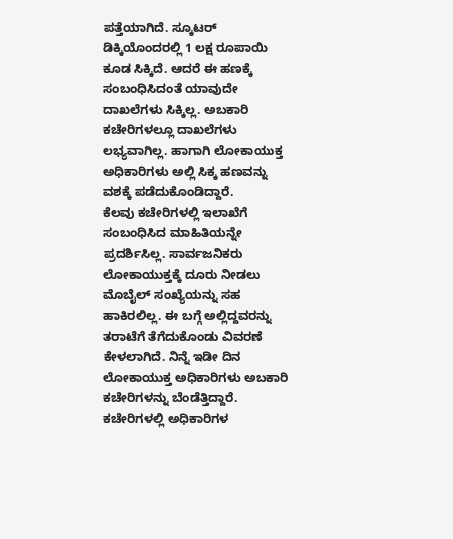ಪತ್ತೆಯಾಗಿದೆ. ಸ್ಕೂಟರ್ ಡಿಕ್ಕಿಯೊಂದರಲ್ಲಿ 1 ಲಕ್ಷ ರೂಪಾಯಿ ಕೂಡ ಸಿಕ್ಕಿದೆ. ಆದರೆ ಈ ಹಣಕ್ಕೆ ಸಂಬಂಧಿಸಿದಂತೆ ಯಾವುದೇ ದಾಖಲೆಗಳು ಸಿಕ್ಕಿಲ್ಲ. ಅಬಕಾರಿ ಕಚೇರಿಗಳಲ್ಲೂ ದಾಖಲೆಗಳು ಲಭ್ಯವಾಗಿಲ್ಲ. ಹಾಗಾಗಿ ಲೋಕಾಯುಕ್ತ ಅಧಿಕಾರಿಗಳು ಅಲ್ಲಿ ಸಿಕ್ಕ ಹಣವನ್ನು ವಶಕ್ಕೆ ಪಡೆದುಕೊಂಡಿದ್ದಾರೆ.
ಕೆಲವು ಕಚೇರಿಗಳಲ್ಲಿ ಇಲಾಖೆಗೆ ಸಂಬಂಧಿಸಿದ ಮಾಹಿತಿಯನ್ನೇ ಪ್ರದರ್ಶಿಸಿಲ್ಲ. ಸಾರ್ವಜನಿಕರು ಲೋಕಾಯುಕ್ತಕ್ಕೆ ದೂರು ನೀಡಲು ಮೊಬೈಲ್ ಸಂಖ್ಯೆಯನ್ನು ಸಹ ಹಾಕಿರಲಿಲ್ಲ. ಈ ಬಗ್ಗೆ ಅಲ್ಲಿದ್ದವರನ್ನು ತರಾಟೆಗೆ ತೆಗೆದುಕೊಂಡು ವಿವರಣೆ ಕೇಳಲಾಗಿದೆ. ನಿನ್ನೆ ಇಡೀ ದಿನ ಲೋಕಾಯುಕ್ತ ಅಧಿಕಾರಿಗಳು ಅಬಕಾರಿ ಕಚೇರಿಗಳನ್ನು ಬೆಂಡೆತ್ತಿದ್ದಾರೆ. ಕಚೇರಿಗಳಲ್ಲಿ ಅಧಿಕಾರಿಗಳ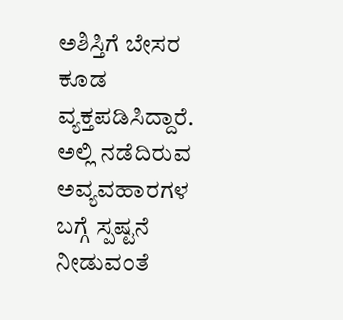ಅಶಿಸ್ತಿಗೆ ಬೇಸರ ಕೂಡ ವ್ಯಕ್ತಪಡಿಸಿದ್ದಾರೆ. ಅಲ್ಲಿ ನಡೆದಿರುವ ಅವ್ಯವಹಾರಗಳ ಬಗ್ಗೆ ಸ್ಪಷ್ಟನೆ ನೀಡುವಂತೆ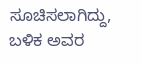ಸೂಚಿಸಲಾಗಿದ್ದು, ಬಳಿಕ ಅವರ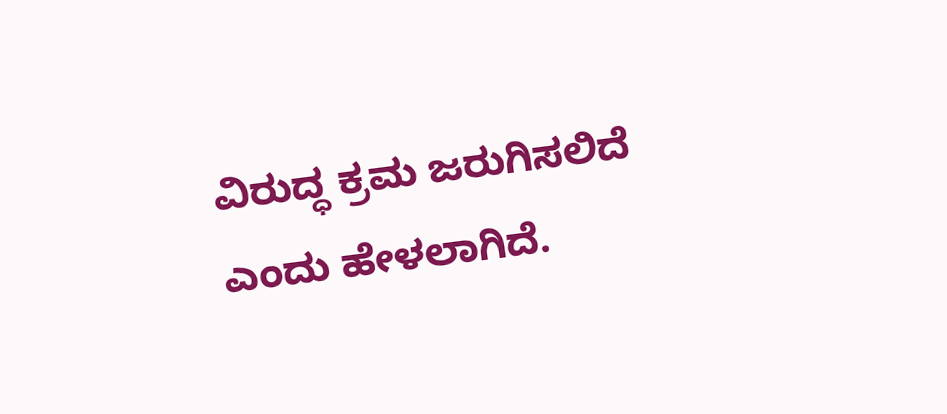ವಿರುದ್ಧ ಕ್ರಮ ಜರುಗಿಸಲಿದೆ ಎಂದು ಹೇಳಲಾಗಿದೆ.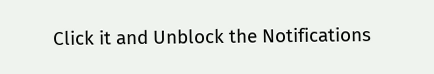Click it and Unblock the Notifications